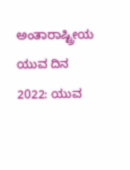ಅಂತಾರಾಷ್ಟ್ರೀಯ ಯುವ ದಿನ 2022: ಯುವ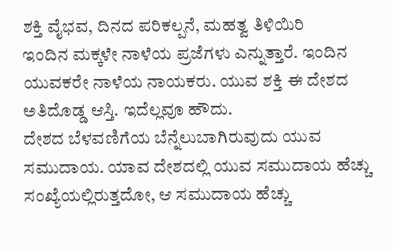ಶಕ್ತಿ ವೈಭವ, ದಿನದ ಪರಿಕಲ್ಪನೆ, ಮಹತ್ವ ತಿಳಿಯಿರಿ
ಇಂದಿನ ಮಕ್ಕಳೇ ನಾಳೆಯ ಪ್ರಜೆಗಳು ಎನ್ನುತ್ತಾರೆ. ಇಂದಿನ ಯುವಕರೇ ನಾಳೆಯ ನಾಯಕರು. ಯುವ ಶಕ್ತಿ ಈ ದೇಶದ ಅತಿದೊಡ್ಡ ಆಸ್ತಿ. ಇದೆಲ್ಲವೂ ಹೌದು.
ದೇಶದ ಬೆಳವಣಿಗೆಯ ಬೆನ್ನೆಲುಬಾಗಿರುವುದು ಯುವ ಸಮುದಾಯ. ಯಾವ ದೇಶದಲ್ಲಿ ಯುವ ಸಮುದಾಯ ಹೆಚ್ಚು ಸಂಖ್ಯೆಯಲ್ಲಿರುತ್ತದೋ, ಆ ಸಮುದಾಯ ಹೆಚ್ಚು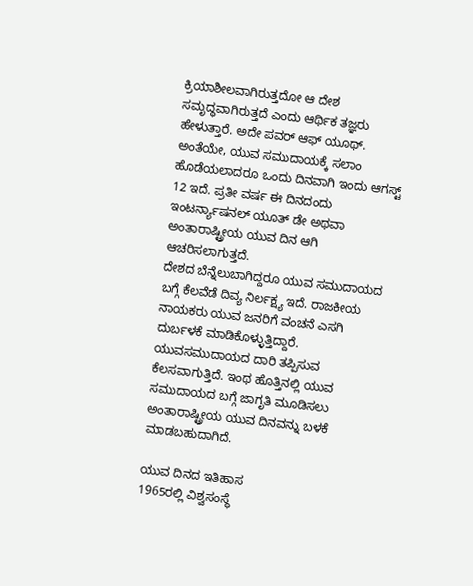ಕ್ರಿಯಾಶೀಲವಾಗಿರುತ್ತದೋ ಆ ದೇಶ ಸಮೃದ್ಧವಾಗಿರುತ್ತದೆ ಎಂದು ಆರ್ಥಿಕ ತಜ್ಞರು ಹೇಳುತ್ತಾರೆ. ಅದೇ ಪವರ್ ಆಫ್ ಯೂಥ್.
ಅಂತೆಯೇ, ಯುವ ಸಮುದಾಯಕ್ಕೆ ಸಲಾಂ ಹೊಡೆಯಲಾದರೂ ಒಂದು ದಿನವಾಗಿ ಇಂದು ಆಗಸ್ಟ್ 12 ಇದೆ. ಪ್ರತೀ ವರ್ಷ ಈ ದಿನದಂದು ಇಂಟರ್ನ್ಯಾಷನಲ್ ಯೂತ್ ಡೇ ಅಥವಾ ಅಂತಾರಾಷ್ಟ್ರೀಯ ಯುವ ದಿನ ಆಗಿ ಆಚರಿಸಲಾಗುತ್ತದೆ.
ದೇಶದ ಬೆನ್ನೆಲುಬಾಗಿದ್ದರೂ ಯುವ ಸಮುದಾಯದ ಬಗ್ಗೆ ಕೆಲವೆಡೆ ದಿವ್ಯ ನಿರ್ಲಕ್ಷ್ಯ ಇದೆ. ರಾಜಕೀಯ ನಾಯಕರು ಯುವ ಜನರಿಗೆ ವಂಚನೆ ಎಸಗಿ ದುರ್ಬಳಕೆ ಮಾಡಿಕೊಳ್ಳುತ್ತಿದ್ದಾರೆ. ಯುವಸಮುದಾಯದ ದಾರಿ ತಪ್ಪಿಸುವ ಕೆಲಸವಾಗುತ್ತಿದೆ. ಇಂಥ ಹೊತ್ತಿನಲ್ಲಿ ಯುವ ಸಮುದಾಯದ ಬಗ್ಗೆ ಜಾಗೃತಿ ಮೂಡಿಸಲು ಅಂತಾರಾಷ್ಟ್ರೀಯ ಯುವ ದಿನವನ್ನು ಬಳಕೆ ಮಾಡಬಹುದಾಗಿದೆ.

ಯುವ ದಿನದ ಇತಿಹಾಸ
1965ರಲ್ಲಿ ವಿಶ್ವಸಂಸ್ಥೆ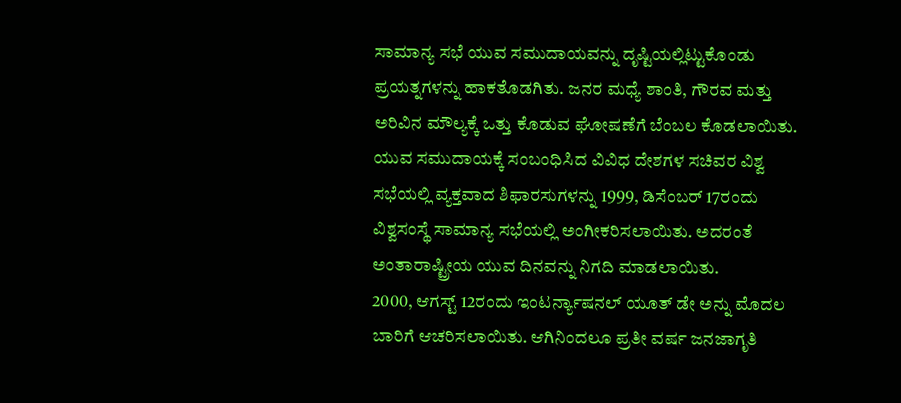ಸಾಮಾನ್ಯ ಸಭೆ ಯುವ ಸಮುದಾಯವನ್ನು ದೃಷ್ಟಿಯಲ್ಲಿಟ್ಟುಕೊಂಡು ಪ್ರಯತ್ನಗಳನ್ನು ಹಾಕತೊಡಗಿತು. ಜನರ ಮಧ್ಯೆ ಶಾಂತಿ, ಗೌರವ ಮತ್ತು ಅರಿವಿನ ಮೌಲ್ಯಕ್ಕೆ ಒತ್ತು ಕೊಡುವ ಘೋಷಣೆಗೆ ಬೆಂಬಲ ಕೊಡಲಾಯಿತು. ಯುವ ಸಮುದಾಯಕ್ಕೆ ಸಂಬಂಧಿಸಿದ ವಿವಿಧ ದೇಶಗಳ ಸಚಿವರ ವಿಶ್ವ ಸಭೆಯಲ್ಲಿ ವ್ಯಕ್ತವಾದ ಶಿಫಾರಸುಗಳನ್ನು 1999, ಡಿಸೆಂಬರ್ 17ರಂದು ವಿಶ್ವಸಂಸ್ಥೆ ಸಾಮಾನ್ಯ ಸಭೆಯಲ್ಲಿ ಅಂಗೀಕರಿಸಲಾಯಿತು. ಅದರಂತೆ ಅಂತಾರಾಷ್ಟ್ರೀಯ ಯುವ ದಿನವನ್ನು ನಿಗದಿ ಮಾಡಲಾಯಿತು.
2000, ಆಗಸ್ಟ್ 12ರಂದು ಇಂಟರ್ನ್ಯಾಷನಲ್ ಯೂತ್ ಡೇ ಅನ್ನು ಮೊದಲ ಬಾರಿಗೆ ಆಚರಿಸಲಾಯಿತು. ಆಗಿನಿಂದಲೂ ಪ್ರತೀ ವರ್ಷ ಜನಜಾಗೃತಿ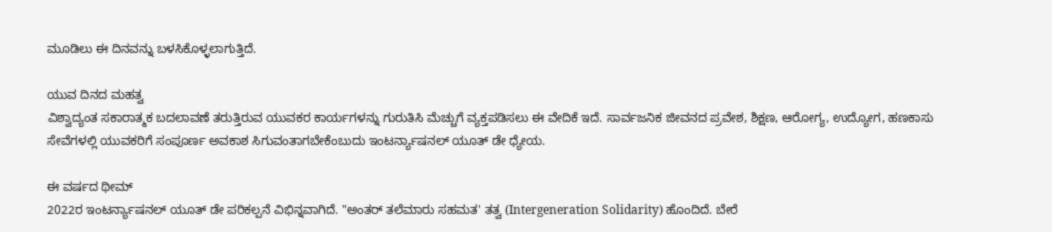ಮೂಡಿಲು ಈ ದಿನವನ್ನು ಬಳಸಿಕೊಳ್ಳಲಾಗುತ್ತಿದೆ.

ಯುವ ದಿನದ ಮಹತ್ವ
ವಿಶ್ವಾದ್ಯಂತ ಸಕಾರಾತ್ಮಕ ಬದಲಾವಣೆ ತರುತ್ತಿರುವ ಯುವಕರ ಕಾರ್ಯಗಳನ್ನು ಗುರುತಿಸಿ ಮೆಚ್ಚುಗೆ ವ್ಯಕ್ತಪಡಿಸಲು ಈ ವೇದಿಕೆ ಇದೆ. ಸಾರ್ವಜನಿಕ ಜೀವನದ ಪ್ರವೇಶ, ಶಿಕ್ಷಣ, ಆರೋಗ್ಯ, ಉದ್ಯೋಗ, ಹಣಕಾಸು ಸೇವೆಗಳಲ್ಲಿ ಯುವಕರಿಗೆ ಸಂಪೂರ್ಣ ಅವಕಾಶ ಸಿಗುವಂತಾಗಬೇಕೆಂಬುದು ಇಂಟರ್ನ್ಯಾಷನಲ್ ಯೂತ್ ಡೇ ಧ್ಯೇಯ.

ಈ ವರ್ಷದ ಥೀಮ್
2022ರ ಇಂಟರ್ನ್ಯಾಷನಲ್ ಯೂತ್ ಡೇ ಪರಿಕಲ್ಪನೆ ವಿಭಿನ್ನವಾಗಿದೆ. "ಅಂತರ್ ತಲೆಮಾರು ಸಹಮತ' ತತ್ವ (Intergeneration Solidarity) ಹೊಂದಿದೆ. ಬೇರೆ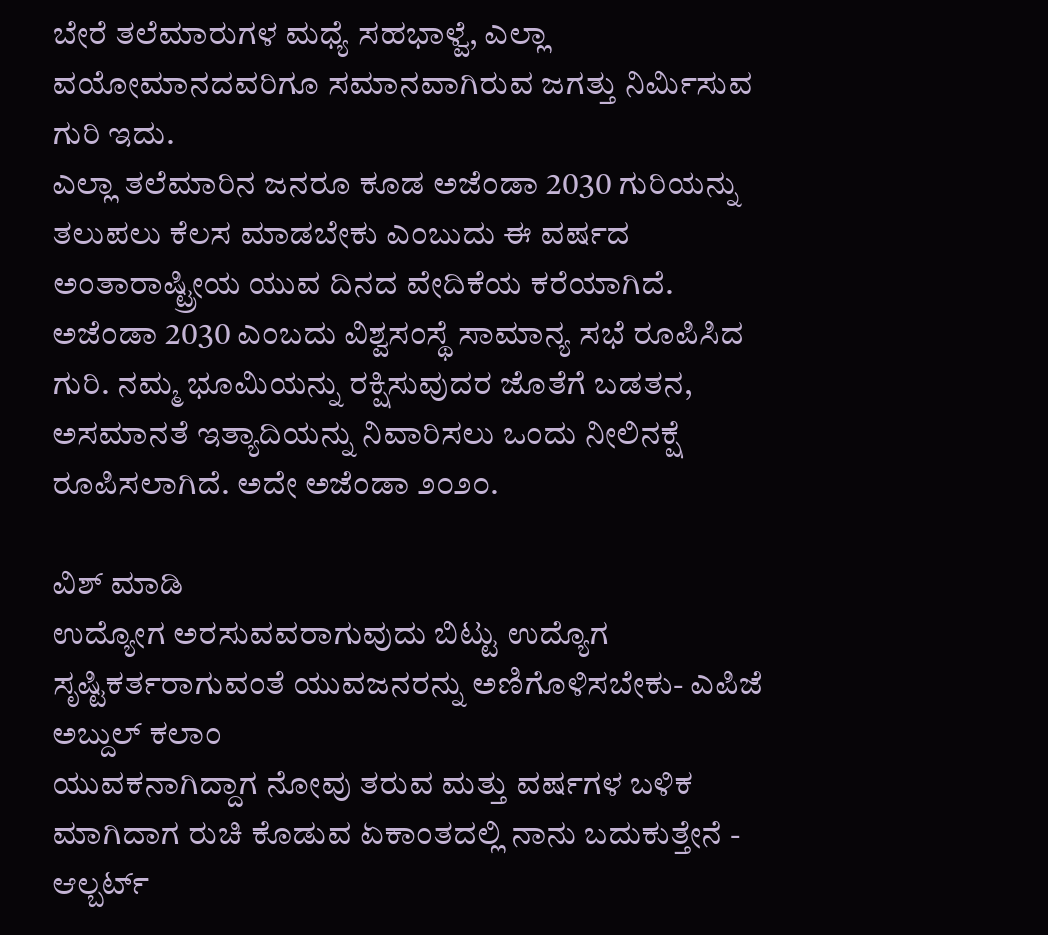ಬೇರೆ ತಲೆಮಾರುಗಳ ಮಧ್ಯೆ ಸಹಭಾಳ್ವೆ, ಎಲ್ಲಾ ವಯೋಮಾನದವರಿಗೂ ಸಮಾನವಾಗಿರುವ ಜಗತ್ತು ನಿರ್ಮಿಸುವ ಗುರಿ ಇದು.
ಎಲ್ಲಾ ತಲೆಮಾರಿನ ಜನರೂ ಕೂಡ ಅಜೆಂಡಾ 2030 ಗುರಿಯನ್ನು ತಲುಪಲು ಕೆಲಸ ಮಾಡಬೇಕು ಎಂಬುದು ಈ ವರ್ಷದ ಅಂತಾರಾಷ್ಟ್ರೀಯ ಯುವ ದಿನದ ವೇದಿಕೆಯ ಕರೆಯಾಗಿದೆ.
ಅಜೆಂಡಾ 2030 ಎಂಬದು ವಿಶ್ವಸಂಸ್ಥೆ ಸಾಮಾನ್ಯ ಸಭೆ ರೂಪಿಸಿದ ಗುರಿ. ನಮ್ಮ ಭೂಮಿಯನ್ನು ರಕ್ಷಿಸುವುದರ ಜೊತೆಗೆ ಬಡತನ, ಅಸಮಾನತೆ ಇತ್ಯಾದಿಯನ್ನು ನಿವಾರಿಸಲು ಒಂದು ನೀಲಿನಕ್ಷೆ ರೂಪಿಸಲಾಗಿದೆ. ಅದೇ ಅಜೆಂಡಾ ೨೦೨೦.

ವಿಶ್ ಮಾಡಿ
ಉದ್ಯೋಗ ಅರಸುವವರಾಗುವುದು ಬಿಟ್ಟು ಉದ್ಯೊಗ ಸೃಷ್ಟಿಕರ್ತರಾಗುವಂತೆ ಯುವಜನರನ್ನು ಅಣಿಗೊಳಿಸಬೇಕು- ಎಪಿಜೆ ಅಬ್ದುಲ್ ಕಲಾಂ
ಯುವಕನಾಗಿದ್ದಾಗ ನೋವು ತರುವ ಮತ್ತು ವರ್ಷಗಳ ಬಳಿಕ ಮಾಗಿದಾಗ ರುಚಿ ಕೊಡುವ ಏಕಾಂತದಲ್ಲಿ ನಾನು ಬದುಕುತ್ತೇನೆ - ಆಲ್ಬರ್ಟ್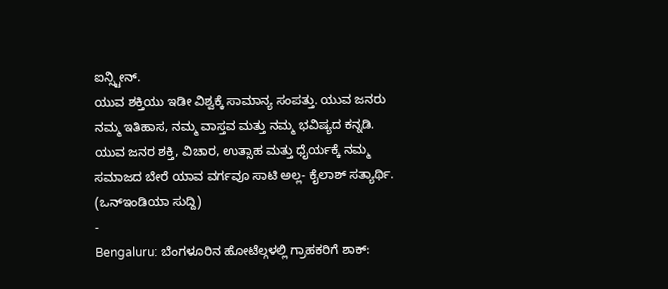ಐನ್ಸ್ಟೀನ್.
ಯುವ ಶಕ್ತಿಯು ಇಡೀ ವಿಶ್ವಕ್ಕೆ ಸಾಮಾನ್ಯ ಸಂಪತ್ತು. ಯುವ ಜನರು ನಮ್ಮ ಇತಿಹಾಸ, ನಮ್ಮ ವಾಸ್ತವ ಮತ್ತು ನಮ್ಮ ಭವಿಷ್ಯದ ಕನ್ನಡಿ. ಯುವ ಜನರ ಶಕ್ತಿ, ವಿಚಾರ, ಉತ್ಸಾಹ ಮತ್ತು ಧೈರ್ಯಕ್ಕೆ ನಮ್ಮ ಸಮಾಜದ ಬೇರೆ ಯಾವ ವರ್ಗವೂ ಸಾಟಿ ಅಲ್ಲ- ಕೈಲಾಶ್ ಸತ್ಯಾರ್ಥಿ.
(ಒನ್ಇಂಡಿಯಾ ಸುದ್ದಿ)
-
Bengaluru: ಬೆಂಗಳೂರಿನ ಹೋಟೆಲ್ಗಳಲ್ಲಿ ಗ್ರಾಹಕರಿಗೆ ಶಾಕ್: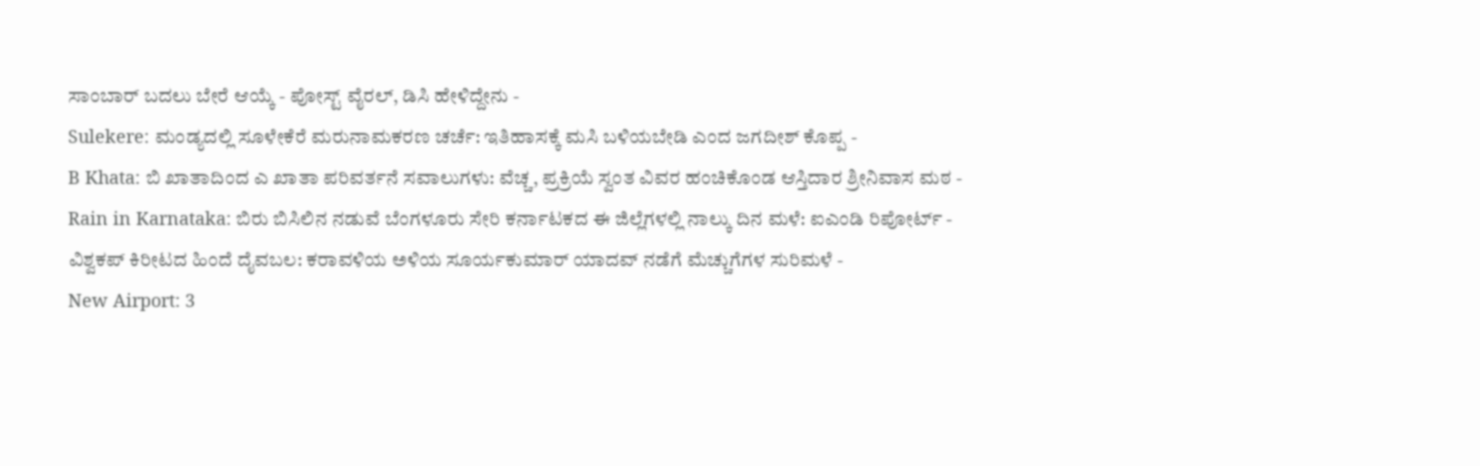ಸಾಂಬಾರ್ ಬದಲು ಬೇರೆ ಆಯ್ಕೆ - ಪೋಸ್ಟ್ ವೈರಲ್, ಡಿಸಿ ಹೇಳಿದ್ದೇನು -
Sulekere: ಮಂಡ್ಯದಲ್ಲಿ ಸೂಳೇಕೆರೆ ಮರುನಾಮಕರಣ ಚರ್ಚೆ: ಇತಿಹಾಸಕ್ಕೆ ಮಸಿ ಬಳಿಯಬೇಡಿ ಎಂದ ಜಗದೀಶ್ ಕೊಪ್ಪ -
B Khata: ಬಿ ಖಾತಾದಿಂದ ಎ ಖಾತಾ ಪರಿವರ್ತನೆ ಸವಾಲುಗಳು: ವೆಚ್ಚ, ಪ್ರಕ್ರಿಯೆ ಸ್ವಂತ ವಿವರ ಹಂಚಿಕೊಂಡ ಆಸ್ತಿದಾರ ಶ್ರೀನಿವಾಸ ಮಠ -
Rain in Karnataka: ಬಿರು ಬಿಸಿಲಿನ ನಡುವೆ ಬೆಂಗಳೂರು ಸೇರಿ ಕರ್ನಾಟಕದ ಈ ಜಿಲ್ಲೆಗಳಲ್ಲಿ ನಾಲ್ಕು ದಿನ ಮಳೆ: ಐಎಂಡಿ ರಿಪೋರ್ಟ್ -
ವಿಶ್ವಕಪ್ ಕಿರೀಟದ ಹಿಂದೆ ದೈವಬಲ: ಕರಾವಳಿಯ ಅಳಿಯ ಸೂರ್ಯಕುಮಾರ್ ಯಾದವ್ ನಡೆಗೆ ಮೆಚ್ಚುಗೆಗಳ ಸುರಿಮಳೆ -
New Airport: 3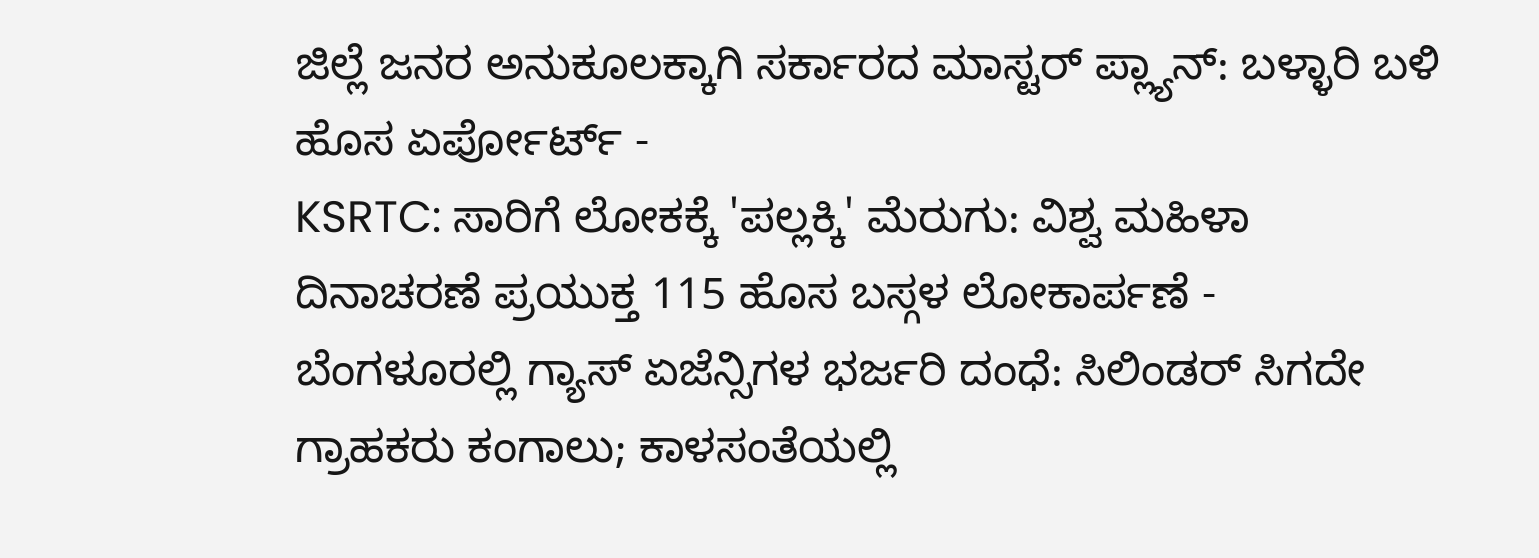ಜಿಲ್ಲೆ ಜನರ ಅನುಕೂಲಕ್ಕಾಗಿ ಸರ್ಕಾರದ ಮಾಸ್ಟರ್ ಪ್ಲ್ಯಾನ್: ಬಳ್ಳಾರಿ ಬಳಿ ಹೊಸ ಏರ್ಪೋರ್ಟ್ -
KSRTC: ಸಾರಿಗೆ ಲೋಕಕ್ಕೆ 'ಪಲ್ಲಕ್ಕಿ' ಮೆರುಗು: ವಿಶ್ವ ಮಹಿಳಾ ದಿನಾಚರಣೆ ಪ್ರಯುಕ್ತ 115 ಹೊಸ ಬಸ್ಗಳ ಲೋಕಾರ್ಪಣೆ -
ಬೆಂಗಳೂರಲ್ಲಿ ಗ್ಯಾಸ್ ಏಜೆನ್ಸಿಗಳ ಭರ್ಜರಿ ದಂಧೆ: ಸಿಲಿಂಡರ್ ಸಿಗದೇ ಗ್ರಾಹಕರು ಕಂಗಾಲು; ಕಾಳಸಂತೆಯಲ್ಲಿ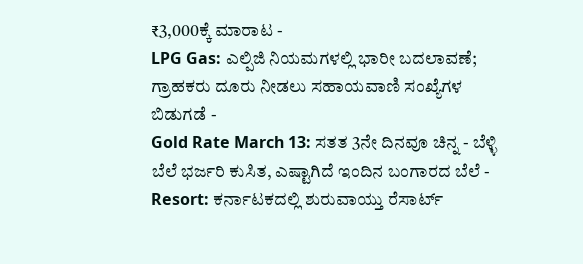₹3,000ಕ್ಕೆ ಮಾರಾಟ -
LPG Gas: ಎಲ್ಪಿಜಿ ನಿಯಮಗಳಲ್ಲಿ ಭಾರೀ ಬದಲಾವಣೆ; ಗ್ರಾಹಕರು ದೂರು ನೀಡಲು ಸಹಾಯವಾಣಿ ಸಂಖ್ಯೆಗಳ ಬಿಡುಗಡೆ -
Gold Rate March 13: ಸತತ 3ನೇ ದಿನವೂ ಚಿನ್ನ - ಬೆಳ್ಳಿ ಬೆಲೆ ಭರ್ಜರಿ ಕುಸಿತ, ಎಷ್ಟಾಗಿದೆ ಇಂದಿನ ಬಂಗಾರದ ಬೆಲೆ -
Resort: ಕರ್ನಾಟಕದಲ್ಲಿ ಶುರುವಾಯ್ತು ರೆಸಾರ್ಟ್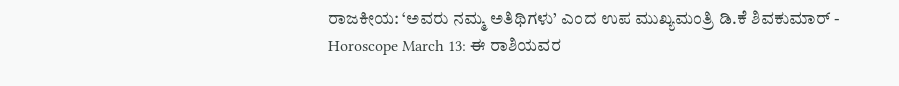ರಾಜಕೀಯ: ‘ಅವರು ನಮ್ಮ ಅತಿಥಿಗಳು’ ಎಂದ ಉಪ ಮುಖ್ಯಮಂತ್ರಿ ಡಿ.ಕೆ ಶಿವಕುಮಾರ್ -
Horoscope March 13: ಈ ರಾಶಿಯವರ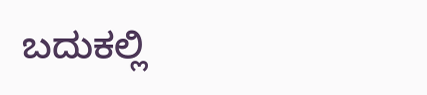ಬದುಕಲ್ಲಿ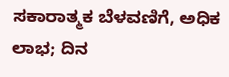ಸಕಾರಾತ್ಮಕ ಬೆಳವಣಿಗೆ, ಅಧಿಕ ಲಾಭ; ದಿನ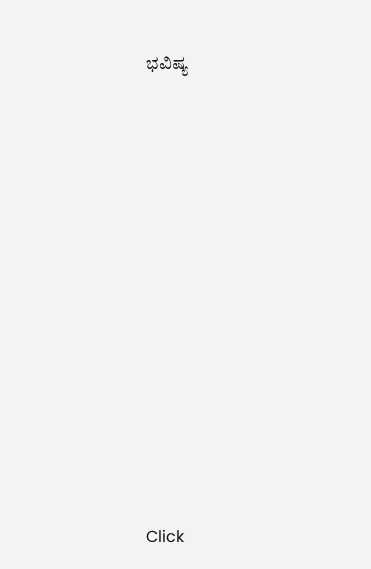ಭವಿಷ್ಯ












Click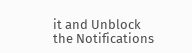it and Unblock the Notifications